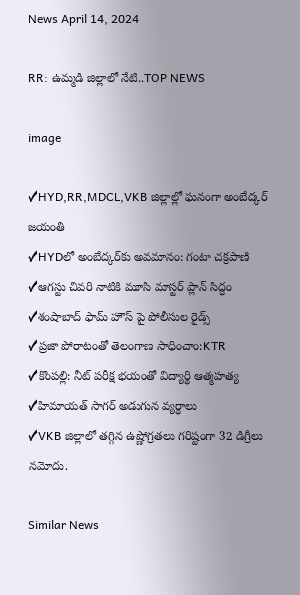News April 14, 2024

RR: ఉమ్మడి జిల్లాలో నేటి..TOP NEWS

image

✓HYD,RR,MDCL,VKB జిల్లాల్లో ఘనంగా అంబేద్కర్ జయంతి
✓HYDలో అంబేద్కర్‌కు అవమానం: గంటా చక్రపాణి
✓ఆగస్టు చివరి నాటికి మూసి మాస్టర్ ప్లాన్ సిద్ధం
✓శంషాబాద్ ఫామ్ హౌస్ పై పోలీసుల రైడ్స్
✓ప్రజా పోరాటంతో తెలంగాణ సాధించాం:KTR
✓కొంపల్లి: నీట్ పరీక్ష భయంతో విద్యార్థి ఆత్మహత్య
✓హిమాయత్ సాగర్ అడుగున వ్యర్ధాలు
✓VKB జిల్లాలో తగ్గిన ఉష్ణోగ్రతలు గరిష్టంగా 32 డిగ్రీలు నమోదు.

Similar News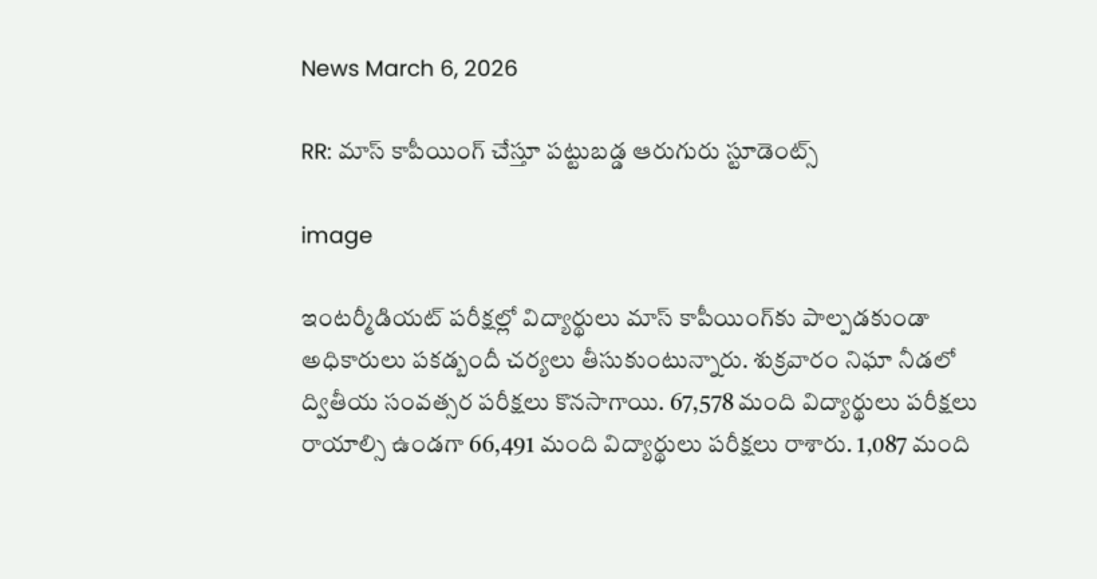News March 6, 2026

RR: మాస్ కాపీయింగ్ చేస్తూ పట్టుబడ్డ ఆరుగురు స్టూడెంట్స్

image

ఇంటర్మీడియట్ పరీక్షల్లో విద్యార్థులు మాస్ కాపీయింగ్‌కు పాల్పడకుండా అధికారులు పకడ్బందీ చర్యలు తీసుకుంటున్నారు. శుక్రవారం నిఘా నీడలో ద్వితీయ సంవత్సర పరీక్షలు కొనసాగాయి. 67,578 మంది విద్యార్థులు పరీక్షలు రాయాల్సి ఉండగా 66,491 మంది విద్యార్థులు పరీక్షలు రాశారు. 1,087 మంది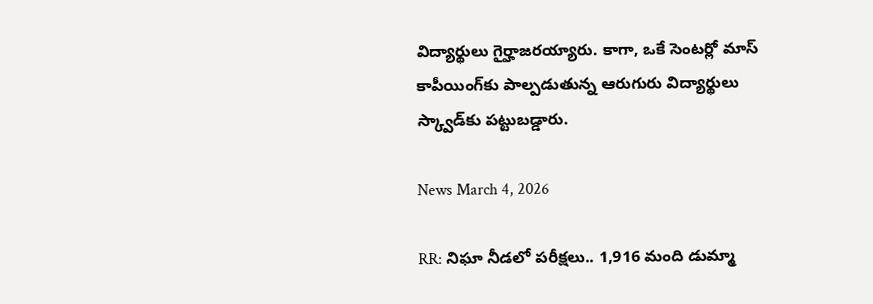విద్యార్థులు గైర్హాజరయ్యారు. కాగా, ఒకే సెంటర్లో మాస్ కాపీయింగ్‌కు పాల్పడుతున్న ఆరుగురు విద్యార్థులు స్క్వాడ్‌కు పట్టుబడ్డారు.

News March 4, 2026

RR: నిఘా నీడలో పరీక్షలు.. 1,916 మంది డుమ్మా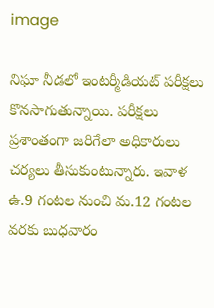image

నిఘా నీడలో ఇంటర్మీడియట్ పరీక్షలు కొనసాగుతున్నాయి. పరీక్షలు ప్రశాంతంగా జరిగేలా అధికారులు చర్యలు తీసుకుంటున్నారు. ఇవాళ ఉ.9 గంటల నుంచి మ.12 గంటల వరకు బుధవారం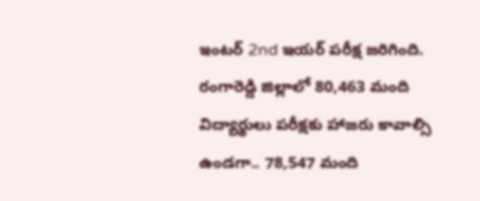ఇంటర్ 2nd ఇయర్ పరీక్ష జరిగింది. రంగారెడ్డి జిల్లాలో 80,463 మంది విద్యార్థులు పరీక్షకు హాజరు కావాల్సి ఉండగా.. 78,547 మంది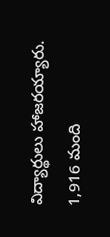విద్యార్థులు హాజరయ్యారు. 1,916 మంది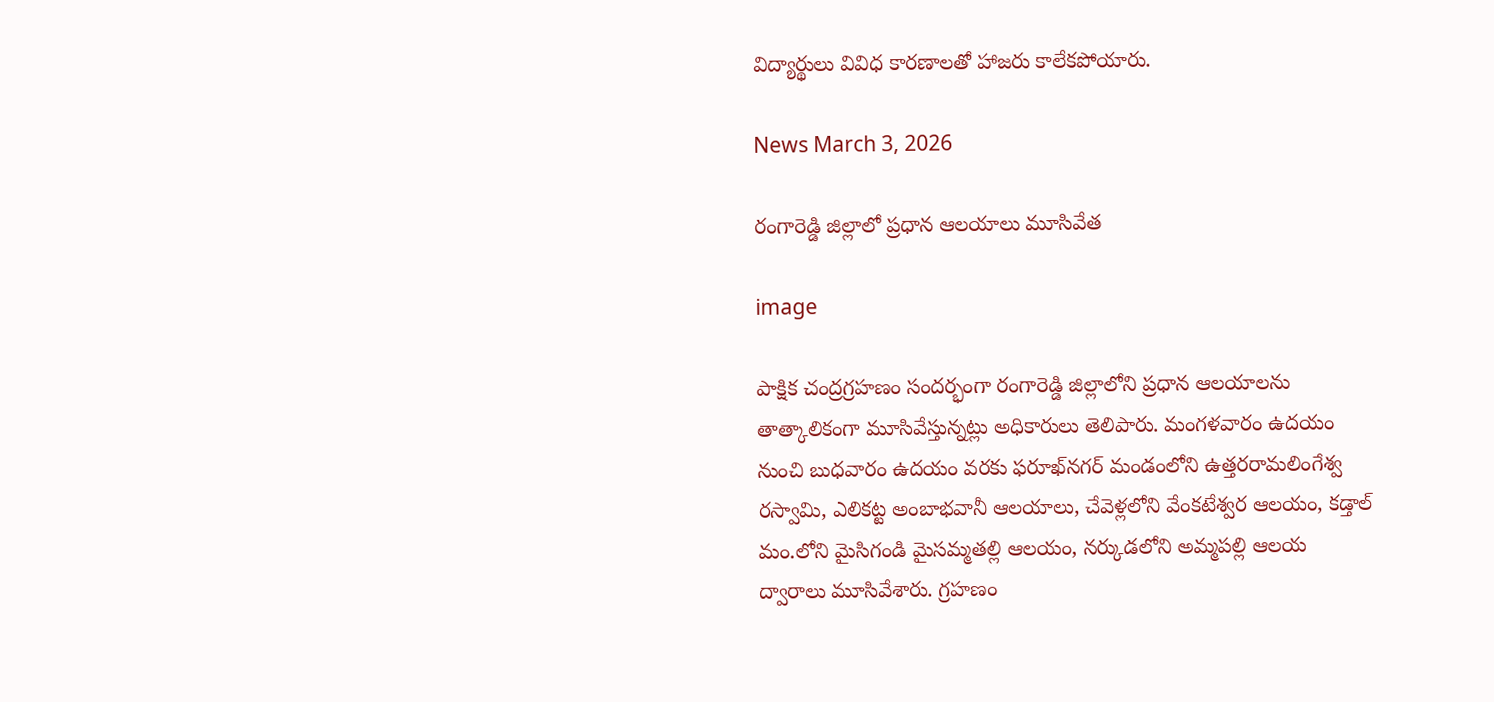విద్యార్థులు వివిధ కారణాలతో హాజరు కాలేకపోయారు.

News March 3, 2026

రంగారెడ్డి జిల్లాలో ప్రధాన ఆలయాలు మూసివేత

image

పాక్షిక చంద్రగ్రహణం సందర్భంగా రంగారెడ్డి జిల్లాలోని ప్రధాన ఆలయాలను తాత్కాలికంగా మూసివేస్తున్నట్లు అధికారులు తెలిపారు. మంగళవారం ఉదయం నుంచి బుధవారం ఉదయం వరకు ఫరూఖ్‌నగర్ మండంలోని ఉత్తరరామలింగేశ్వ రస్వామి, ఎలికట్ట అంబాభవానీ ఆలయాలు, చేవెళ్లలోని వేంకటేశ్వర ఆలయం, కడ్తాల్ మం.లోని మైసిగండి మైసమ్మతల్లి ఆలయం, నర్కుడలోని అమ్మపల్లి ఆలయ ద్వారాలు మూసివేశారు. గ్రహణం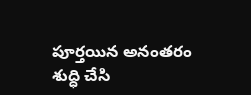పూర్తయిన అనంతరం శుద్ధి చేసి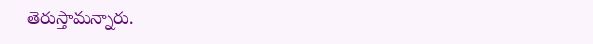తెరుస్తామన్నారు.